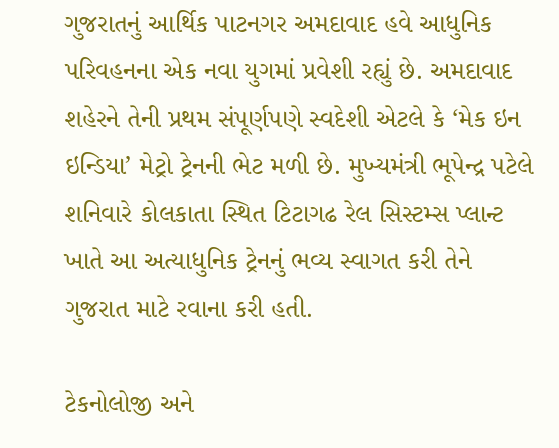ગુજરાતનું આર્થિક પાટનગર અમદાવાદ હવે આધુનિક પરિવહનના એક નવા યુગમાં પ્રવેશી રહ્યું છે. અમદાવાદ શહેરને તેની પ્રથમ સંપૂર્ણપણે સ્વદેશી એટલે કે ‘મેક ઇન ઇન્ડિયા’ મેટ્રો ટ્રેનની ભેટ મળી છે. મુખ્યમંત્રી ભૂપેન્દ્ર પટેલે શનિવારે કોલકાતા સ્થિત ટિટાગઢ રેલ સિસ્ટમ્સ પ્લાન્ટ ખાતે આ અત્યાધુનિક ટ્રેનનું ભવ્ય સ્વાગત કરી તેને ગુજરાત માટે રવાના કરી હતી.

ટેકનોલોજી અને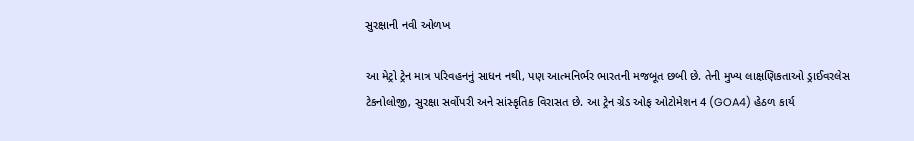સુરક્ષાની નવી ઓળખ

આ મેટ્રો ટ્રેન માત્ર પરિવહનનું સાધન નથી, પણ આત્મનિર્ભર ભારતની મજબૂત છબી છે. તેની મુખ્ય લાક્ષણિકતાઓ ડ્રાઈવરલેસ ટેકનોલોજી, સુરક્ષા સર્વોપરી અને સાંસ્કૃતિક વિરાસત છે. આ ટ્રેન ગ્રેડ ઓફ ઓટોમેશન 4 (GOA4) હેઠળ કાર્ય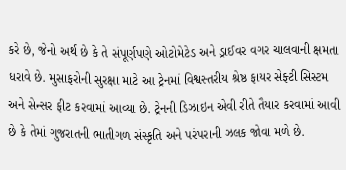કરે છે, જેનો અર્થ છે કે તે સંપૂર્ણપણે ઓટોમેટેડ અને ડ્રાઈવર વગર ચાલવાની ક્ષમતા ધરાવે છે. મુસાફરોની સુરક્ષા માટે આ ટ્રેનમાં વિશ્વસ્તરીય શ્રેષ્ઠ ફાયર સેફ્ટી સિસ્ટમ અને સેન્સર ફીટ કરવામાં આવ્યા છે. ટ્રેનની ડિઝાઇન એવી રીતે તૈયાર કરવામાં આવી છે કે તેમાં ગુજરાતની ભાતીગળ સંસ્કૃતિ અને પરંપરાની ઝલક જોવા મળે છે.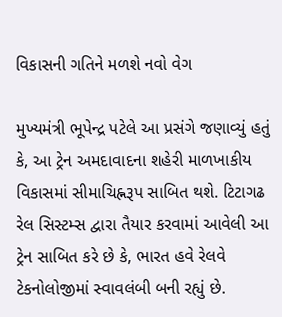વિકાસની ગતિને મળશે નવો વેગ

મુખ્યમંત્રી ભૂપેન્દ્ર પટેલે આ પ્રસંગે જણાવ્યું હતું કે, આ ટ્રેન અમદાવાદના શહેરી માળખાકીય વિકાસમાં સીમાચિહ્નરૂપ સાબિત થશે. ટિટાગઢ રેલ સિસ્ટમ્સ દ્વારા તૈયાર કરવામાં આવેલી આ ટ્રેન સાબિત કરે છે કે, ભારત હવે રેલવે ટેકનોલોજીમાં સ્વાવલંબી બની રહ્યું છે.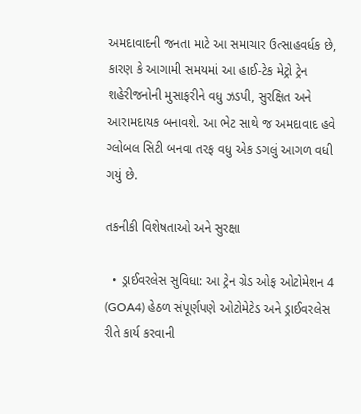અમદાવાદની જનતા માટે આ સમાચાર ઉત્સાહવર્ધક છે, કારણ કે આગામી સમયમાં આ હાઈ-ટેક મેટ્રો ટ્રેન શહેરીજનોની મુસાફરીને વધુ ઝડપી, સુરક્ષિત અને આરામદાયક બનાવશે. આ ભેટ સાથે જ અમદાવાદ હવે ગ્લોબલ સિટી બનવા તરફ વધુ એક ડગલું આગળ વધી ગયું છે.

તકનીકી વિશેષતાઓ અને સુરક્ષા

  • ડ્રાઈવરલેસ સુવિધા: આ ટ્રેન ગ્રેડ ઓફ ઓટોમેશન 4 (GOA4) હેઠળ સંપૂર્ણપણે ઓટોમેટેડ અને ડ્રાઈવરલેસ રીતે કાર્ય કરવાની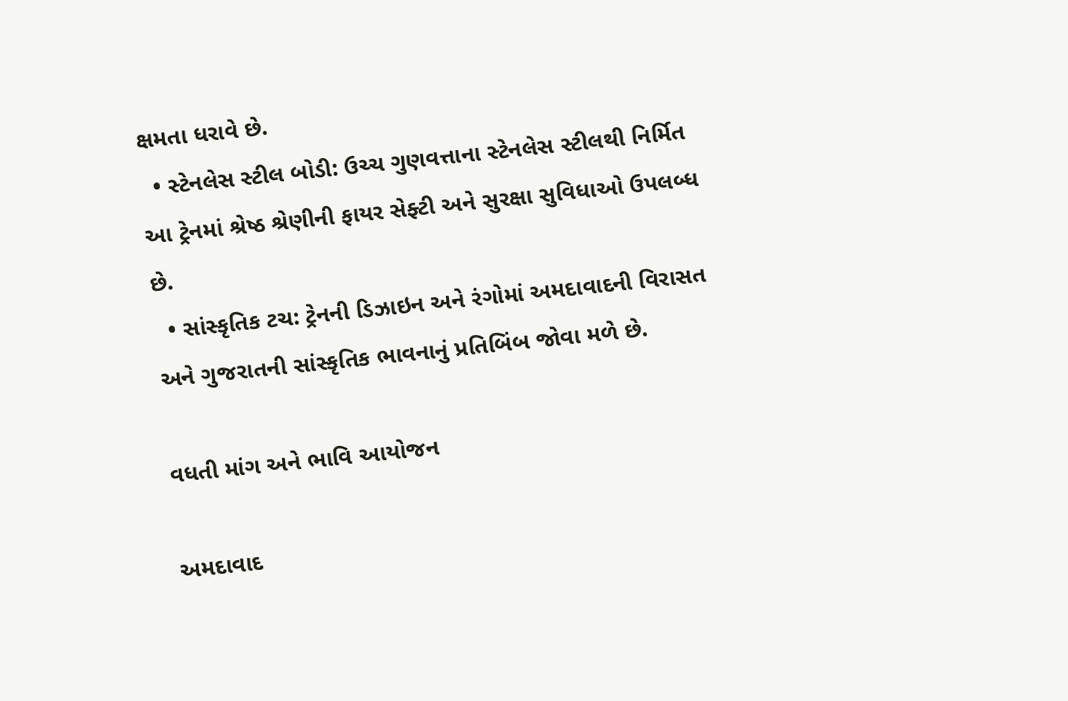ક્ષમતા ધરાવે છે.
  • સ્ટેનલેસ સ્ટીલ બોડી: ઉચ્ચ ગુણવત્તાના સ્ટેનલેસ સ્ટીલથી નિર્મિત આ ટ્રેનમાં શ્રેષ્ઠ શ્રેણીની ફાયર સેફ્ટી અને સુરક્ષા સુવિધાઓ ઉપલબ્ધ છે.
  • સાંસ્કૃતિક ટચ: ટ્રેનની ડિઝાઇન અને રંગોમાં અમદાવાદની વિરાસત અને ગુજરાતની સાંસ્કૃતિક ભાવનાનું પ્રતિબિંબ જોવા મળે છે.

વધતી માંગ અને ભાવિ આયોજન

અમદાવાદ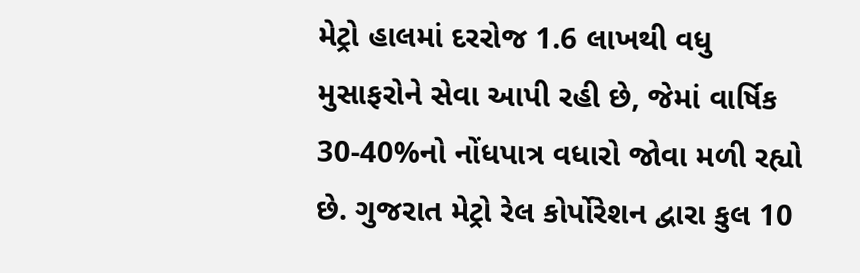મેટ્રો હાલમાં દરરોજ 1.6 લાખથી વધુ મુસાફરોને સેવા આપી રહી છે, જેમાં વાર્ષિક 30-40%નો નોંધપાત્ર વધારો જોવા મળી રહ્યો છે. ગુજરાત મેટ્રો રેલ કોર્પોરેશન દ્વારા કુલ 10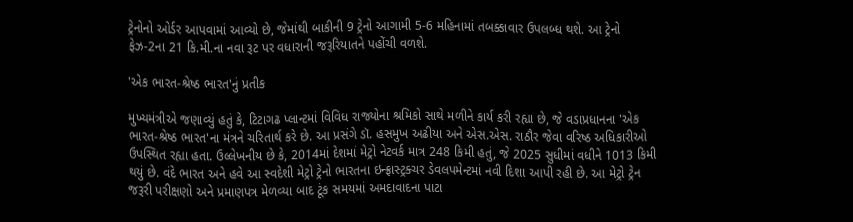ટ્રેનોનો ઓર્ડર આપવામાં આવ્યો છે, જેમાંથી બાકીની 9 ટ્રેનો આગામી 5-6 મહિનામાં તબક્કાવાર ઉપલબ્ધ થશે. આ ટ્રેનો ફેઝ-2ના 21 કિ.મી.ના નવા રૂટ પર વધારાની જરૂરિયાતને પહોંચી વળશે.

'એક ભારત-શ્રેષ્ઠ ભારત'નું પ્રતીક

મુખ્યમંત્રીએ જણાવ્યું હતું કે, ટિટાગઢ પ્લાન્ટમાં વિવિધ રાજ્યોના શ્રમિકો સાથે મળીને કાર્ય કરી રહ્યા છે, જે વડાપ્રધાનના 'એક ભારત-શ્રેષ્ઠ ભારત'ના મંત્રને ચરિતાર્થ કરે છે. આ પ્રસંગે ડૉ. હસમુખ અઢીયા અને એસ.એસ. રાઠૌર જેવા વરિષ્ઠ અધિકારીઓ ઉપસ્થિત રહ્યા હતા. ઉલ્લેખનીય છે કે, 2014માં દેશમાં મેટ્રો નેટવર્ક માત્ર 248 કિમી હતું, જે 2025 સુધીમાં વધીને 1013 કિમી થયું છે. વંદે ભારત અને હવે આ સ્વદેશી મેટ્રો ટ્રેનો ભારતના ઇન્ફ્રાસ્ટ્રક્ચર ડેવલપમેન્ટમાં નવી દિશા આપી રહી છે. આ મેટ્રો ટ્રેન જરૂરી પરીક્ષણો અને પ્રમાણપત્ર મેળવ્યા બાદ ટૂંક સમયમાં અમદાવાદના પાટા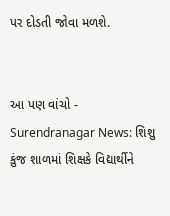પર દોડતી જોવા મળશે.


આ પણ વાંચો - Surendranagar News: શિશુ કુંજ શાળમાં શિક્ષકે વિદ્યાર્થીને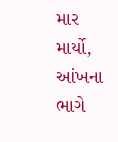માર માર્યો, આંખના ભાગે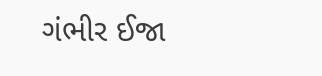ગંભીર ઈજા